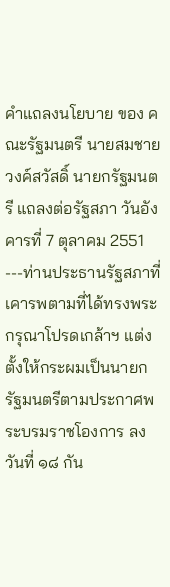คำแถลงนโยบาย ของ คณะรัฐมนตรี นายสมชาย วงค์สวัสดิ์ นายกรัฐมนตรี แถลงต่อรัฐสภา วันอังคารที่ 7 ตุลาคม 2551 ---ท่านประธานรัฐสภาที่เคารพตามที่ได้ทรงพระกรุณาโปรดเกล้าฯ แต่งตั้งให้กระผมเป็นนายกรัฐมนตรีตามประกาศพระบรมราชโองการ ลงวันที่ ๑๘ กัน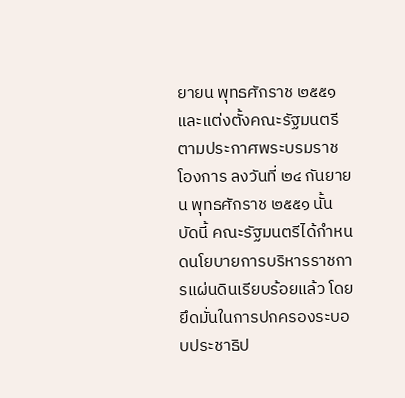ยายน พุทธศักราช ๒๕๕๑ และแต่งตั้งคณะรัฐมนตรีตามประกาศพระบรมราชโองการ ลงวันที่ ๒๔ กันยายน พุทธศักราช ๒๕๕๑ นั้น บัดนี้ คณะรัฐมนตรีได้กำหนดนโยบายการบริหารราชการแผ่นดินเรียบร้อยแล้ว โดยยึดมั่นในการปกครองระบอบประชาธิป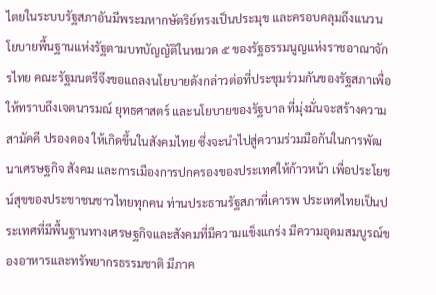ไตยในระบบรัฐสภาอันมีพระมหากษัตริย์ทรงเป็นประมุข และครอบคลุมถึงแนวนโยบายพื้นฐานแห่งรัฐตามบทบัญญัติในหมวด ๕ ของรัฐธรรมนูญแห่งราชอาณาจักรไทย คณะรัฐมนตรีจึงขอแถลงนโยบายดังกล่าวต่อที่ประชุมร่วมกันของรัฐสภาเพื่อให้ทราบถึงเจตนารมณ์ ยุทธศาสตร์ และนโยบายของรัฐบาล ที่มุ่งมั่นจะสร้างความสามัคคี ปรองดอง ให้เกิดขึ้นในสังคมไทย ซึ่งจะนำไปสู่ความร่วมมือกันในการพัฒนาเศรษฐกิจ สังคม และการเมืองการปกครองของประเทศให้ก้าวหน้า เพื่อประโยชน์สุขของประชาชนชาวไทยทุกคน ท่านประธานรัฐสภาที่เคารพ ประเทศไทยเป็นประเทศที่มีพื้นฐานทางเศรษฐกิจและสังคมที่มีความแข็งแกร่ง มีความอุดมสมบูรณ์ของอาหารและทรัพยากรธรรมชาติ มีภาค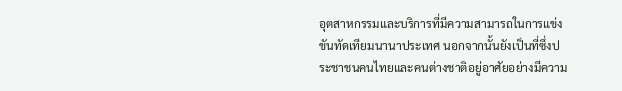อุตสาหกรรมและบริการที่มีความสามารถในการแข่งขันทัดเทียมนานาประเทศ นอกจากนั้นยังเป็นที่ซึ่งประชาชนคนไทยและคนต่างชาติอยู่อาศัยอย่างมีความ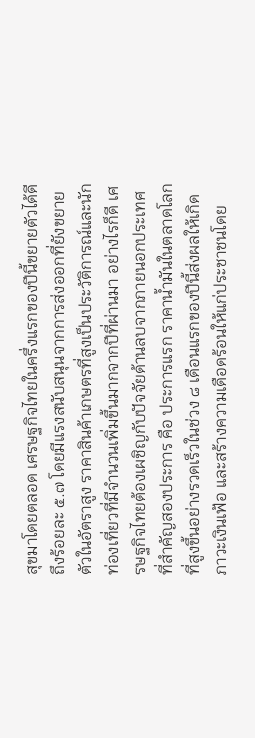สุขมาโดยตลอด เศรษฐกิจไทยในครึ่งแรกของปีนี้ขยายตัวได้ดีถึงร้อยละ ๕.๗ โดยมีแรงสนับสนุนจากการส่งออกที่ยังขยายตัวในอัตราสูง ราคาสินค้าเกษตรที่สูงเป็นประวัติการณ์และนักท่องเที่ยวที่มีจำนวนเพิ่มขึ้นมากจากปีที่ผ่านมา อย่างไรก็ดี เศรษฐกิจไทยต้องเผชิญกับปัจจัยด้านลบจากภายนอกประเทศที่สำคัญสองประการ คือ ประการแรก ราคาน้ำมันในตลาดโลกที่สูงขึ้นอย่างรวดเร็วในช่วง ๘ เดือนแรกของปีนี้ส่งผลให้เกิดภาวะเงินเฟ้อ และสร้างความเดือดร้อนให้แก่ประชาชนโดย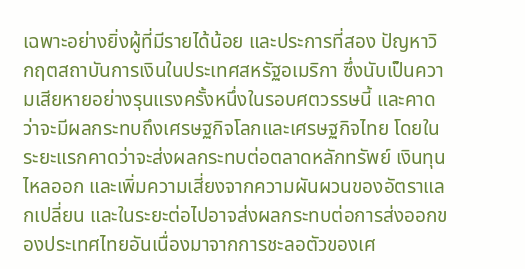เฉพาะอย่างยิ่งผู้ที่มีรายได้น้อย และประการที่สอง ปัญหาวิกฤตสถาบันการเงินในประเทศสหรัฐอเมริกา ซึ่งนับเป็นความเสียหายอย่างรุนแรงครั้งหนึ่งในรอบศตวรรษนี้ และคาดว่าจะมีผลกระทบถึงเศรษฐกิจโลกและเศรษฐกิจไทย โดยในระยะแรกคาดว่าจะส่งผลกระทบต่อตลาดหลักทรัพย์ เงินทุนไหลออก และเพิ่มความเสี่ยงจากความผันผวนของอัตราแลกเปลี่ยน และในระยะต่อไปอาจส่งผลกระทบต่อการส่งออกของประเทศไทยอันเนื่องมาจากการชะลอตัวของเศ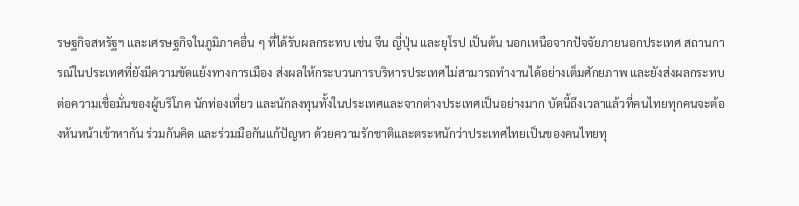รษฐกิจสหรัฐฯ และเศรษฐกิจในภูมิภาคอื่น ๆ ที่ได้รับผลกระทบ เช่น จีน ญี่ปุ่น และยุโรป เป็นต้น นอกเหนือจากปัจจัยภายนอกประเทศ สถานการณ์ในประเทศที่ยังมีความขัดแย้งทางการเมือง ส่งผลให้กระบวนการบริหารประเทศไม่สามารถทำงานได้อย่างเต็มศักยภาพ และยังส่งผลกระทบต่อความเชื่อมั่นของผู้บริโภค นักท่องเที่ยว และนักลงทุนทั้งในประเทศและจากต่างประเทศเป็นอย่างมาก บัดนี้ถึงเวลาแล้วที่คนไทยทุกคนจะต้องหันหน้าเข้าหากัน ร่วมกันคิด และร่วมมือกันแก้ปัญหา ด้วยความรักชาติและตระหนักว่าประเทศไทยเป็นของคนไทยทุ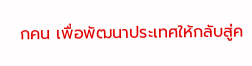กคน เพื่อพัฒนาประเทศให้กลับสู่ค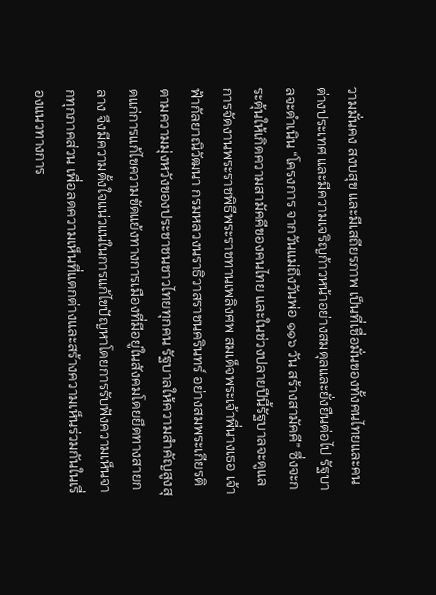วามมั่นคง สงบสุข และมีเสถียรภาพ เป็นที่เชื่อมั่นของทั้งคนไทยและคนต่างประเทศ และมีความเจริญก้าวหน้าอย่างสมดุลและยั่งยืนต่อไป รัฐบาลจะดำเนิน “โครงการ จากวันแม่ถึงวันพ่อ ๑๑๖ วัน สร้างสามัคคี” ซึ่งจะกระตุ้นให้เกิดความสามัคคีของคนไทย และในช่วงปลายปีนี้รัฐบาลจะดูแลการจัดงานพระราชพิธีพระราชทานเพลิงศพ สมเด็จพระเจ้าพี่นางเธอ เจ้าฟ้ากัลยาณิวัฒนา กรมหลวงนราธิวาสราชนครินทร์ อย่างสมพระเกียรติตามความมุ่งหวังของประชาชนชาวไทยทุกคน รัฐบาลให้ความสำคัญสูงสุดแก่การแก้ไขความขัดแย้งทางการเมืองที่มีอยู่ในสังคมโดยยึดทางสายกลาง จึงมีความตั้งใจแน่วแน่ในการแก้ไขปัญหาโดยการรับฟังความเห็นจากทุกภาคส่วน เพื่อลดความเห็นที่แตกต่างและสร้างความเห็นร่วมกันในเรื่องแนวทางการ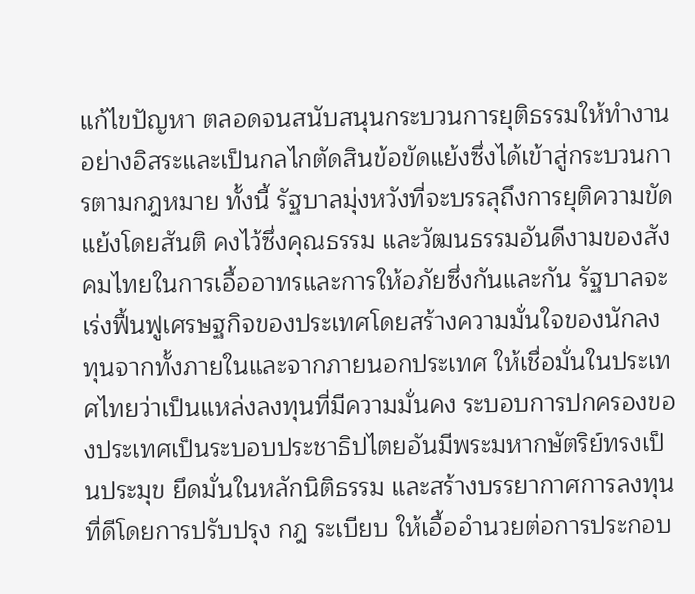แก้ไขปัญหา ตลอดจนสนับสนุนกระบวนการยุติธรรมให้ทำงานอย่างอิสระและเป็นกลไกตัดสินข้อขัดแย้งซึ่งได้เข้าสู่กระบวนการตามกฎหมาย ทั้งนี้ รัฐบาลมุ่งหวังที่จะบรรลุถึงการยุติความขัดแย้งโดยสันติ คงไว้ซึ่งคุณธรรม และวัฒนธรรมอันดีงามของสังคมไทยในการเอื้ออาทรและการให้อภัยซึ่งกันและกัน รัฐบาลจะเร่งฟื้นฟูเศรษฐกิจของประเทศโดยสร้างความมั่นใจของนักลงทุนจากทั้งภายในและจากภายนอกประเทศ ให้เชื่อมั่นในประเทศไทยว่าเป็นแหล่งลงทุนที่มีความมั่นคง ระบอบการปกครองของประเทศเป็นระบอบประชาธิปไตยอันมีพระมหากษัตริย์ทรงเป็นประมุข ยึดมั่นในหลักนิติธรรม และสร้างบรรยากาศการลงทุนที่ดีโดยการปรับปรุง กฎ ระเบียบ ให้เอื้ออำนวยต่อการประกอบ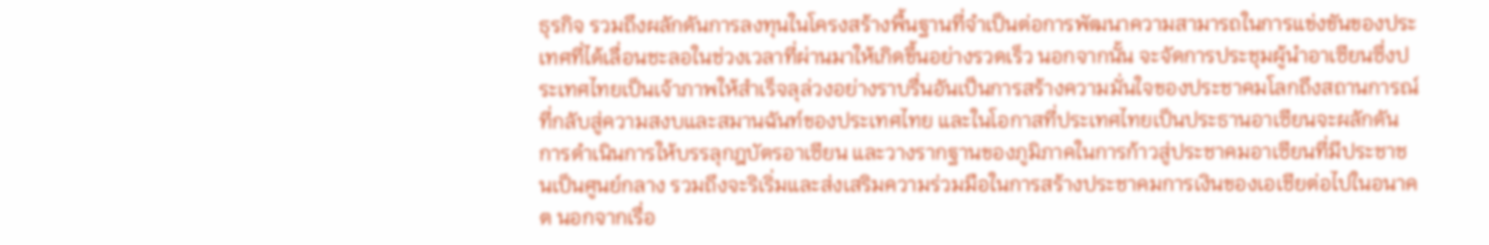ธุรกิจ รวมถึงผลักดันการลงทุนในโครงสร้างพื้นฐานที่จำเป็นต่อการพัฒนาความสามารถในการแข่งขันของประเทศที่ได้เลื่อนชะลอในช่วงเวลาที่ผ่านมาให้เกิดขึ้นอย่างรวดเร็ว นอกจากนั้น จะจัดการประชุมผู้นำอาเซียนซึ่งประเทศไทยเป็นเจ้าภาพให้สำเร็จลุล่วงอย่างราบรื่นอันเป็นการสร้างความมั่นใจของประชาคมโลกถึงสถานการณ์ที่กลับสู่ความสงบและสมานฉันท์ของประเทศไทย และในโอกาสที่ประเทศไทยเป็นประธานอาเซียนจะผลักดันการดำเนินการให้บรรลุกฎบัตรอาเซียน และวางรากฐานของภูมิภาคในการก้าวสู่ประชาคมอาเซียนที่มีประชาชนเป็นศูนย์กลาง รวมถึงจะริเริ่มและส่งเสริมความร่วมมือในการสร้างประชาคมการเงินของเอเชียต่อไปในอนาคต นอกจากเรื่อ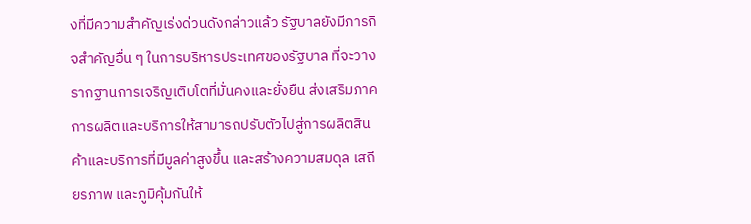งที่มีความสำคัญเร่งด่วนดังกล่าวแล้ว รัฐบาลยังมีภารกิจสำคัญอื่น ๆ ในการบริหารประเทศของรัฐบาล ที่จะวางรากฐานการเจริญเติบโตที่มั่นคงและยั่งยืน ส่งเสริมภาคการผลิตและบริการให้สามารถปรับตัวไปสู่การผลิตสินค้าและบริการที่มีมูลค่าสูงขึ้น และสร้างความสมดุล เสถียรภาพ และภูมิคุ้มกันให้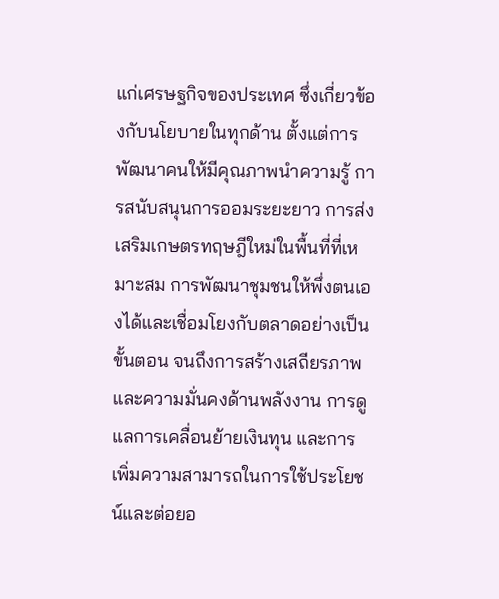แก่เศรษฐกิจของประเทศ ซึ่งเกี่ยวข้องกับนโยบายในทุกด้าน ตั้งแต่การพัฒนาคนให้มีคุณภาพนำความรู้ การสนับสนุนการออมระยะยาว การส่งเสริมเกษตรทฤษฎีใหม่ในพื้นที่ที่เหมาะสม การพัฒนาชุมชนให้พึ่งตนเองได้และเชื่อมโยงกับตลาดอย่างเป็นขั้นตอน จนถึงการสร้างเสถียรภาพและความมั่นคงด้านพลังงาน การดูแลการเคลื่อนย้ายเงินทุน และการเพิ่มความสามารถในการใช้ประโยชน์และต่อยอ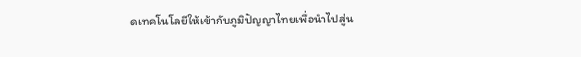ดเทคโนโลยีให้เข้ากับภูมิปัญญาไทยเพื่อนำไปสู่น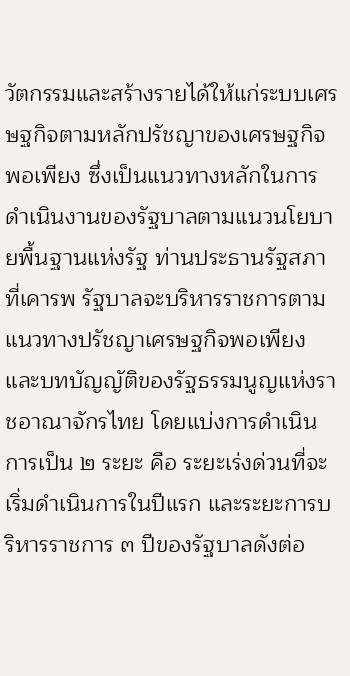วัตกรรมและสร้างรายได้ให้แก่ระบบเศรษฐกิจตามหลักปรัชญาของเศรษฐกิจพอเพียง ซึ่งเป็นแนวทางหลักในการดำเนินงานของรัฐบาลตามแนวนโยบายพื้นฐานแห่งรัฐ ท่านประธานรัฐสภาที่เคารพ รัฐบาลจะบริหารราชการตามแนวทางปรัชญาเศรษฐกิจพอเพียงและบทบัญญัติของรัฐธรรมนูญแห่งราชอาณาจักรไทย โดยแบ่งการดำเนินการเป็น ๒ ระยะ คือ ระยะเร่งด่วนที่จะเริ่มดำเนินการในปีแรก และระยะการบริหารราชการ ๓ ปีของรัฐบาลดังต่อ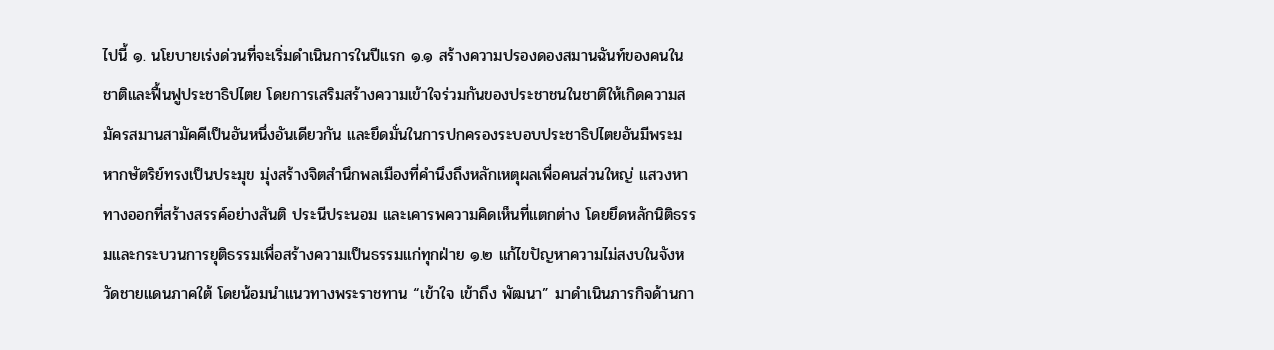ไปนี้ ๑. นโยบายเร่งด่วนที่จะเริ่มดำเนินการในปีแรก ๑.๑ สร้างความปรองดองสมานฉันท์ของคนในชาติและฟื้นฟูประชาธิปไตย โดยการเสริมสร้างความเข้าใจร่วมกันของประชาชนในชาติให้เกิดความสมัครสมานสามัคคีเป็นอันหนึ่งอันเดียวกัน และยึดมั่นในการปกครองระบอบประชาธิปไตยอันมีพระมหากษัตริย์ทรงเป็นประมุข มุ่งสร้างจิตสำนึกพลเมืองที่คำนึงถึงหลักเหตุผลเพื่อคนส่วนใหญ่ แสวงหาทางออกที่สร้างสรรค์อย่างสันติ ประนีประนอม และเคารพความคิดเห็นที่แตกต่าง โดยยึดหลักนิติธรรมและกระบวนการยุติธรรมเพื่อสร้างความเป็นธรรมแก่ทุกฝ่าย ๑.๒ แก้ไขปัญหาความไม่สงบในจังหวัดชายแดนภาคใต้ โดยน้อมนำแนวทางพระราชทาน “เข้าใจ เข้าถึง พัฒนา” มาดำเนินภารกิจด้านกา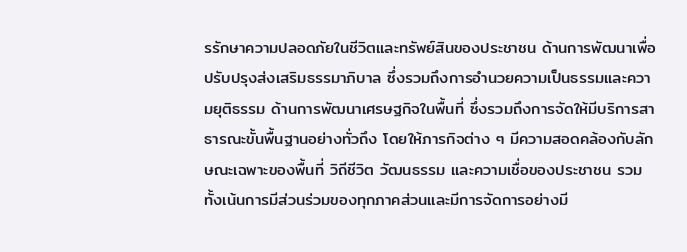รรักษาความปลอดภัยในชีวิตและทรัพย์สินของประชาชน ด้านการพัฒนาเพื่อปรับปรุงส่งเสริมธรรมาภิบาล ซึ่งรวมถึงการอำนวยความเป็นธรรมและความยุติธรรม ด้านการพัฒนาเศรษฐกิจในพื้นที่ ซึ่งรวมถึงการจัดให้มีบริการสาธารณะขั้นพื้นฐานอย่างทั่วถึง โดยให้ภารกิจต่าง ๆ มีความสอดคล้องกับลักษณะเฉพาะของพื้นที่ วิถีชีวิต วัฒนธรรม และความเชื่อของประชาชน รวมทั้งเน้นการมีส่วนร่วมของทุกภาคส่วนและมีการจัดการอย่างมี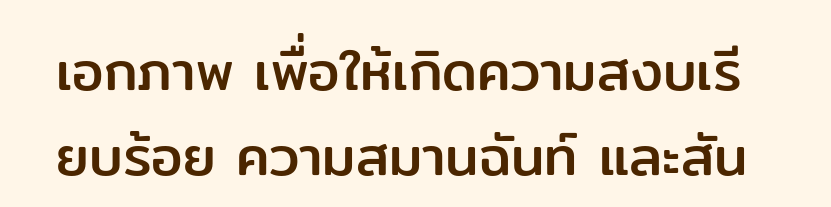เอกภาพ เพื่อให้เกิดความสงบเรียบร้อย ความสมานฉันท์ และสัน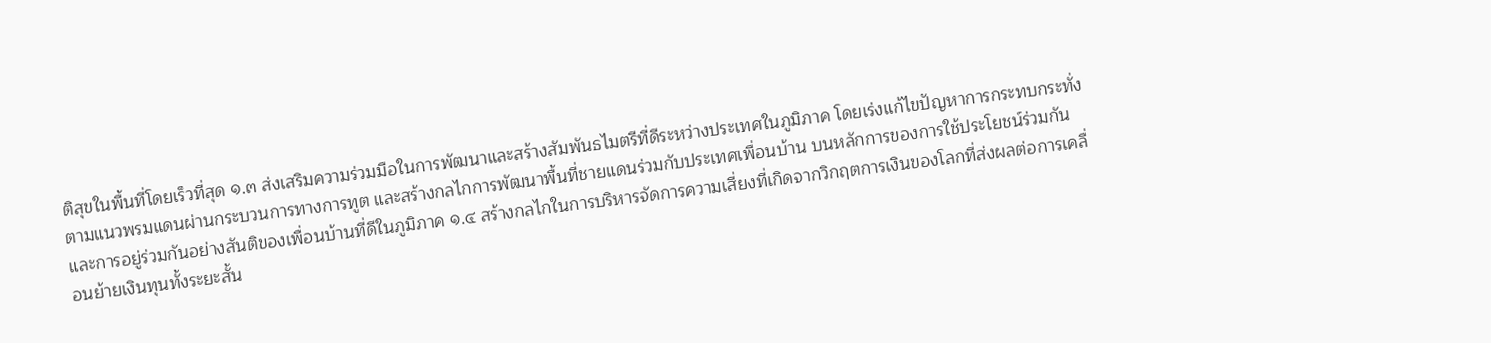ติสุขในพื้นที่โดยเร็วที่สุด ๑.๓ ส่งเสริมความร่วมมือในการพัฒนาและสร้างสัมพันธไมตรีที่ดีระหว่างประเทศในภูมิภาค โดยเร่งแก้ไขปัญหาการกระทบกระทั่งตามแนวพรมแดนผ่านกระบวนการทางการทูต และสร้างกลไกการพัฒนาพื้นที่ชายแดนร่วมกับประเทศเพื่อนบ้าน บนหลักการของการใช้ประโยชน์ร่วมกัน และการอยู่ร่วมกันอย่างสันติของเพื่อนบ้านที่ดีในภูมิภาค ๑.๔ สร้างกลไกในการบริหารจัดการความเสี่ยงที่เกิดจากวิกฤตการเงินของโลกที่ส่งผลต่อการเคลื่อนย้ายเงินทุนทั้งระยะสั้น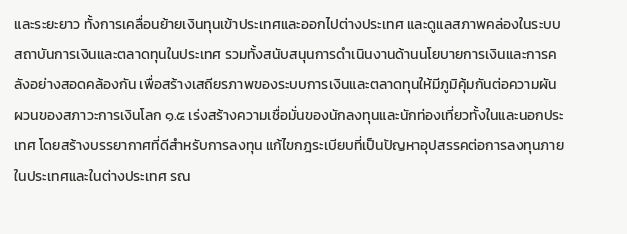และระยะยาว ทั้งการเคลื่อนย้ายเงินทุนเข้าประเทศและออกไปต่างประเทศ และดูแลสภาพคล่องในระบบสถาบันการเงินและตลาดทุนในประเทศ รวมทั้งสนับสนุนการดำเนินงานด้านนโยบายการเงินและการคลังอย่างสอดคล้องกัน เพื่อสร้างเสถียรภาพของระบบการเงินและตลาดทุนให้มีภูมิคุ้มกันต่อความผันผวนของสภาวะการเงินโลก ๑.๕ เร่งสร้างความเชื่อมั่นของนักลงทุนและนักท่องเที่ยวทั้งในและนอกประเทศ โดยสร้างบรรยากาศที่ดีสำหรับการลงทุน แก้ไขกฎระเบียบที่เป็นปัญหาอุปสรรคต่อการลงทุนภายในประเทศและในต่างประเทศ รณ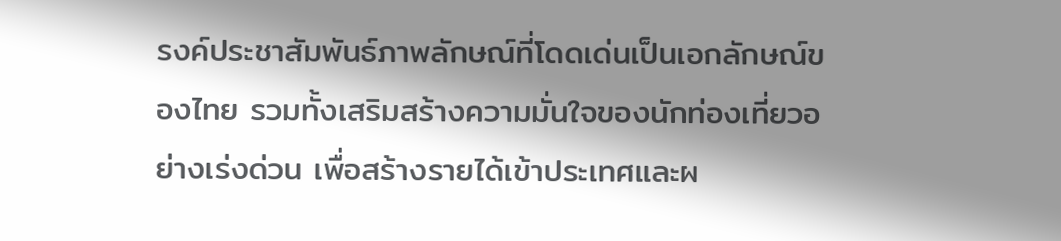รงค์ประชาสัมพันธ์ภาพลักษณ์ที่โดดเด่นเป็นเอกลักษณ์ของไทย รวมทั้งเสริมสร้างความมั่นใจของนักท่องเที่ยวอย่างเร่งด่วน เพื่อสร้างรายได้เข้าประเทศและผ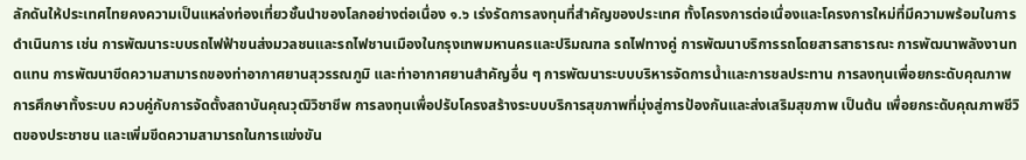ลักดันให้ประเทศไทยคงความเป็นแหล่งท่องเที่ยวชั้นนำของโลกอย่างต่อเนื่อง ๑.๖ เร่งรัดการลงทุนที่สำคัญของประเทศ ทั้งโครงการต่อเนื่องและโครงการใหม่ที่มีความพร้อมในการดำเนินการ เช่น การพัฒนาระบบรถไฟฟ้าขนส่งมวลชนและรถไฟชานเมืองในกรุงเทพมหานครและปริมณฑล รถไฟทางคู่ การพัฒนาบริการรถโดยสารสาธารณะ การพัฒนาพลังงานทดแทน การพัฒนาขีดความสามารถของท่าอากาศยานสุวรรณภูมิ และท่าอากาศยานสำคัญอื่น ๆ การพัฒนาระบบบริหารจัดการน้ำและการชลประทาน การลงทุนเพื่อยกระดับคุณภาพการศึกษาทั้งระบบ ควบคู่กับการจัดตั้งสถาบันคุณวุฒิวิชาชีพ การลงทุนเพื่อปรับโครงสร้างระบบบริการสุขภาพที่มุ่งสู่การป้องกันและส่งเสริมสุขภาพ เป็นต้น เพื่อยกระดับคุณภาพชีวิตของประชาชน และเพิ่มขีดความสามารถในการแข่งขัน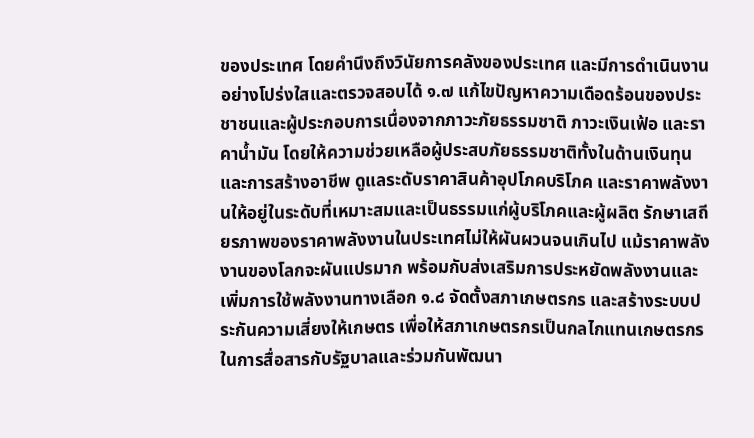ของประเทศ โดยคำนึงถึงวินัยการคลังของประเทศ และมีการดำเนินงานอย่างโปร่งใสและตรวจสอบได้ ๑.๗ แก้ไขปัญหาความเดือดร้อนของประชาชนและผู้ประกอบการเนื่องจากภาวะภัยธรรมชาติ ภาวะเงินเฟ้อ และราคาน้ำมัน โดยให้ความช่วยเหลือผู้ประสบภัยธรรมชาติทั้งในด้านเงินทุนและการสร้างอาชีพ ดูแลระดับราคาสินค้าอุปโภคบริโภค และราคาพลังงานให้อยู่ในระดับที่เหมาะสมและเป็นธรรมแก่ผู้บริโภคและผู้ผลิต รักษาเสถียรภาพของราคาพลังงานในประเทศไม่ให้ผันผวนจนเกินไป แม้ราคาพลังงานของโลกจะผันแปรมาก พร้อมกับส่งเสริมการประหยัดพลังงานและเพิ่มการใช้พลังงานทางเลือก ๑.๘ จัดตั้งสภาเกษตรกร และสร้างระบบประกันความเสี่ยงให้เกษตร เพื่อให้สภาเกษตรกรเป็นกลไกแทนเกษตรกรในการสื่อสารกับรัฐบาลและร่วมกันพัฒนา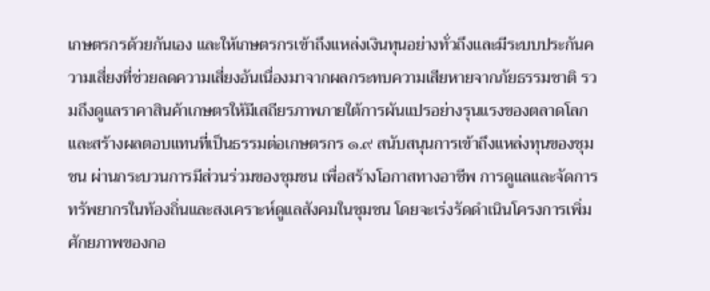เกษตรกรด้วยกันเอง และให้เกษตรกรเข้าถึงแหล่งเงินทุนอย่างทั่วถึงและมีระบบประกันความเสี่ยงที่ช่วยลดความเสี่ยงอันเนื่องมาจากผลกระทบความเสียหายจากภัยธรรมชาติ รวมถึงดูแลราคาสินค้าเกษตรให้มีเสถียรภาพภายใต้การผันแปรอย่างรุนแรงของตลาดโลกและสร้างผลตอบแทนที่เป็นธรรมต่อเกษตรกร ๑.๙ สนับสนุนการเข้าถึงแหล่งทุนของชุมชน ผ่านกระบวนการมีส่วนร่วมของชุมชน เพื่อสร้างโอกาสทางอาชีพ การดูแลและจัดการทรัพยากรในท้องถิ่นและสงเคราะห์ดูแลสังคมในชุมชน โดยจะเร่งรัดดำเนินโครงการเพิ่มศักยภาพของกอ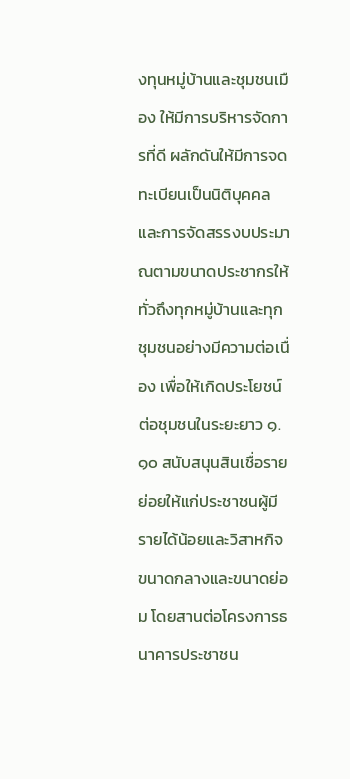งทุนหมู่บ้านและชุมชนเมือง ให้มีการบริหารจัดการที่ดี ผลักดันให้มีการจดทะเบียนเป็นนิติบุคคลและการจัดสรรงบประมาณตามขนาดประชากรให้ทั่วถึงทุกหมู่บ้านและทุกชุมชนอย่างมีความต่อเนื่อง เพื่อให้เกิดประโยชน์ต่อชุมชนในระยะยาว ๑.๑๐ สนับสนุนสินเชื่อรายย่อยให้แก่ประชาชนผู้มีรายได้น้อยและวิสาหกิจขนาดกลางและขนาดย่อม โดยสานต่อโครงการธนาคารประชาชน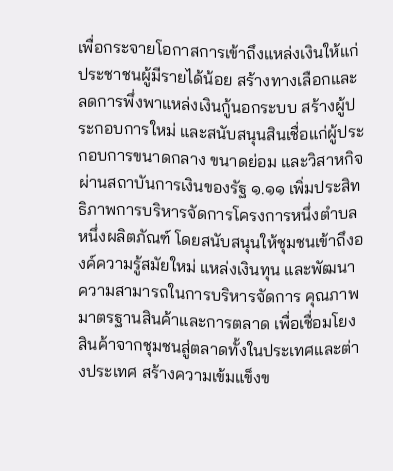เพื่อกระจายโอกาสการเข้าถึงแหล่งเงินให้แก่ประชาชนผู้มีรายได้น้อย สร้างทางเลือกและลดการพึ่งพาแหล่งเงินกู้นอกระบบ สร้างผู้ประกอบการใหม่ และสนับสนุนสินเชื่อแก่ผู้ประกอบการขนาดกลาง ขนาดย่อม และวิสาหกิจ ผ่านสถาบันการเงินของรัฐ ๑.๑๑ เพิ่มประสิทธิภาพการบริหารจัดการโครงการหนึ่งตำบลหนึ่งผลิตภัณฑ์ โดยสนับสนุนให้ชุมชนเข้าถึงองค์ความรู้สมัยใหม่ แหล่งเงินทุน และพัฒนาความสามารถในการบริหารจัดการ คุณภาพมาตรฐานสินค้าและการตลาด เพื่อเชื่อมโยงสินค้าจากชุมชนสู่ตลาดทั้งในประเทศและต่างประเทศ สร้างความเข้มแข็งข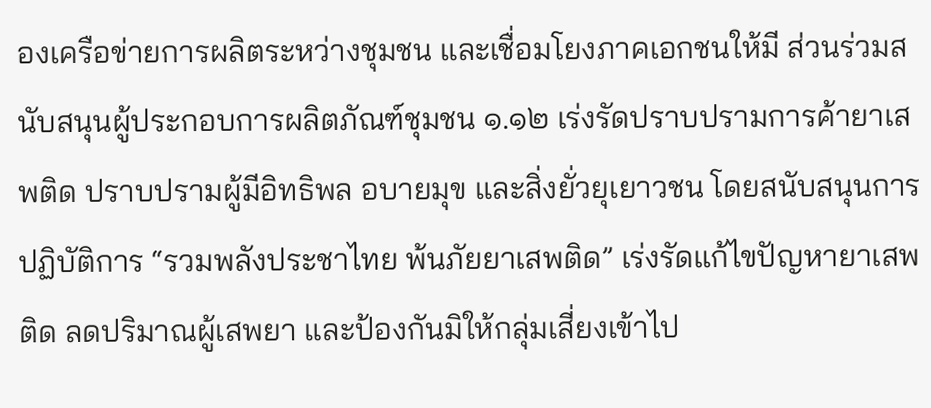องเครือข่ายการผลิตระหว่างชุมชน และเชื่อมโยงภาคเอกชนให้มี ส่วนร่วมสนับสนุนผู้ประกอบการผลิตภัณฑ์ชุมชน ๑.๑๒ เร่งรัดปราบปรามการค้ายาเสพติด ปราบปรามผู้มีอิทธิพล อบายมุข และสิ่งยั่วยุเยาวชน โดยสนับสนุนการปฏิบัติการ “รวมพลังประชาไทย พ้นภัยยาเสพติด” เร่งรัดแก้ไขปัญหายาเสพติด ลดปริมาณผู้เสพยา และป้องกันมิให้กลุ่มเสี่ยงเข้าไป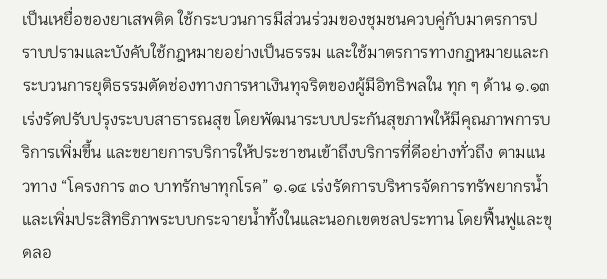เป็นเหยื่อของยาเสพติด ใช้กระบวนการมีส่วนร่วมของชุมชนควบคู่กับมาตรการปราบปรามและบังคับใช้กฎหมายอย่างเป็นธรรม และใช้มาตรการทางกฎหมายและกระบวนการยุติธรรมตัดช่องทางการหาเงินทุจริตของผู้มีอิทธิพลใน ทุก ๆ ด้าน ๑.๑๓ เร่งรัดปรับปรุงระบบสาธารณสุข โดยพัฒนาระบบประกันสุขภาพให้มีคุณภาพการบริการเพิ่มขึ้น และขยายการบริการให้ประชาชนเข้าถึงบริการที่ดีอย่างทั่วถึง ตามแนวทาง “โครงการ ๓๐ บาทรักษาทุกโรค” ๑.๑๔ เร่งรัดการบริหารจัดการทรัพยากรน้ำและเพิ่มประสิทธิภาพระบบกระจายน้ำทั้งในและนอกเขตชลประทาน โดยฟื้นฟูและขุดลอ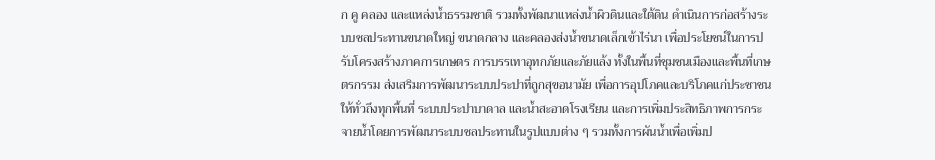ก คู คลอง และแหล่งน้ำธรรมชาติ รวมทั้งพัฒนาแหล่งน้ำผิวดินและใต้ดิน ดำเนินการก่อสร้างระบบชลประทานขนาดใหญ่ ขนาดกลาง และคลองส่งน้ำขนาดเล็กเข้าไร่นา เพื่อประโยชน์ในการปรับโครงสร้างภาคการเกษตร การบรรเทาอุทกภัยและภัยแล้ง ทั้งในพื้นที่ชุมชนเมืองและพื้นที่เกษตรกรรม ส่งเสริมการพัฒนาระบบประปาที่ถูกสุขอนามัย เพื่อการอุปโภคและบริโภคแก่ประชาชนให้ทั่วถึงทุกพื้นที่ ระบบประปาบาดาล และน้ำสะอาดโรงเรียน และการเพิ่มประสิทธิภาพการกระจายน้ำโดยการพัฒนาระบบชลประทานในรูปแบบต่าง ๆ รวมทั้งการผันน้ำเพื่อเพิ่มป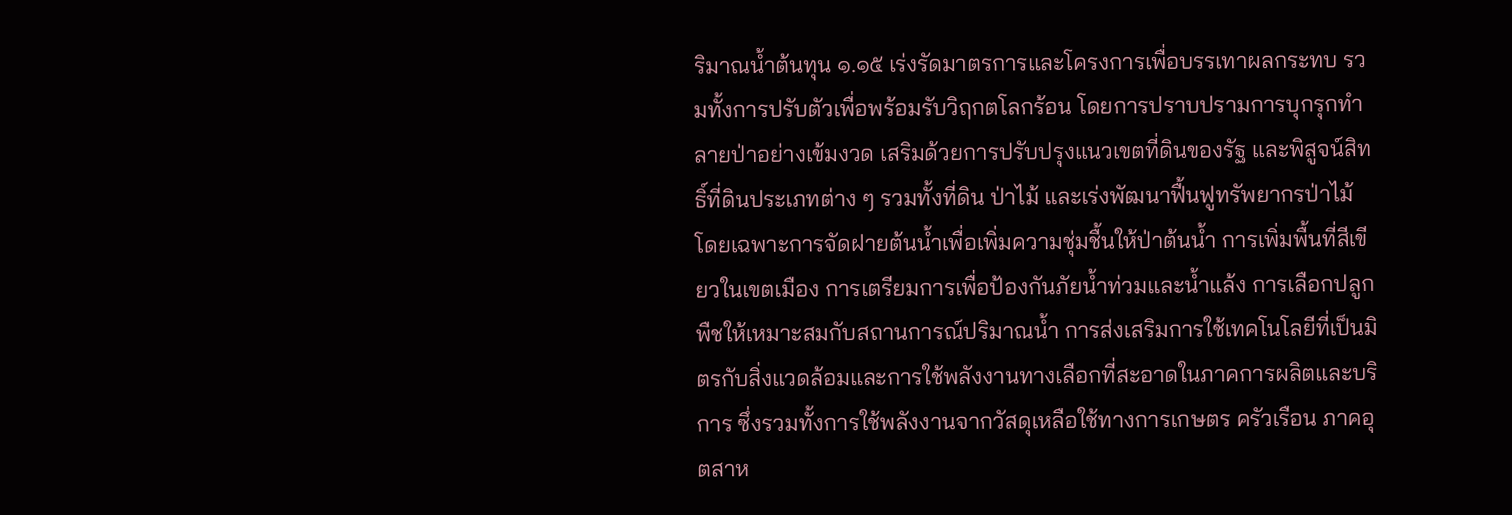ริมาณน้ำต้นทุน ๑.๑๕ เร่งรัดมาตรการและโครงการเพื่อบรรเทาผลกระทบ รวมทั้งการปรับตัวเพื่อพร้อมรับวิฤกตโลกร้อน โดยการปราบปรามการบุกรุกทำลายป่าอย่างเข้มงวด เสริมด้วยการปรับปรุงแนวเขตที่ดินของรัฐ และพิสูจน์สิทธิ์ที่ดินประเภทต่าง ๆ รวมทั้งที่ดิน ป่าไม้ และเร่งพัฒนาฟื้นฟูทรัพยากรป่าไม้ โดยเฉพาะการจัดฝายต้นน้ำเพื่อเพิ่มความชุ่มชื้นให้ป่าต้นน้ำ การเพิ่มพื้นที่สีเขียวในเขตเมือง การเตรียมการเพื่อป้องกันภัยน้ำท่วมและน้ำแล้ง การเลือกปลูกพืชให้เหมาะสมกับสถานการณ์ปริมาณน้ำ การส่งเสริมการใช้เทคโนโลยีที่เป็นมิตรกับสิ่งแวดล้อมและการใช้พลังงานทางเลือกที่สะอาดในภาคการผลิตและบริการ ซึ่งรวมทั้งการใช้พลังงานจากวัสดุเหลือใช้ทางการเกษตร ครัวเรือน ภาคอุตสาห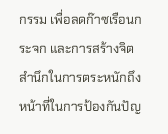กรรม เพื่อลดก๊าซเรือนกระจก และการสร้างจิตสำนึกในการตระหนักถึงหน้าที่ในการป้องกันปัญ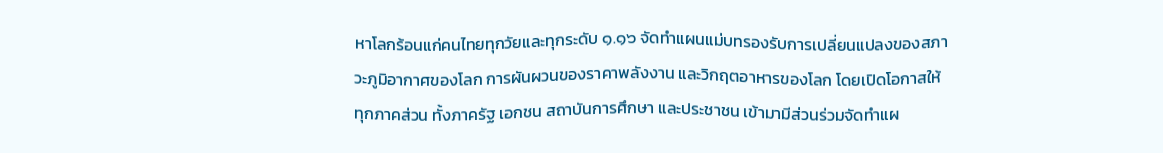หาโลกร้อนแก่คนไทยทุกวัยและทุกระดับ ๑.๑๖ จัดทำแผนแม่บทรองรับการเปลี่ยนแปลงของสภาวะภูมิอากาศของโลก การผันผวนของราคาพลังงาน และวิกฤตอาหารของโลก โดยเปิดโอกาสให้ทุกภาคส่วน ทั้งภาครัฐ เอกชน สถาบันการศึกษา และประชาชน เข้ามามีส่วนร่วมจัดทำแผ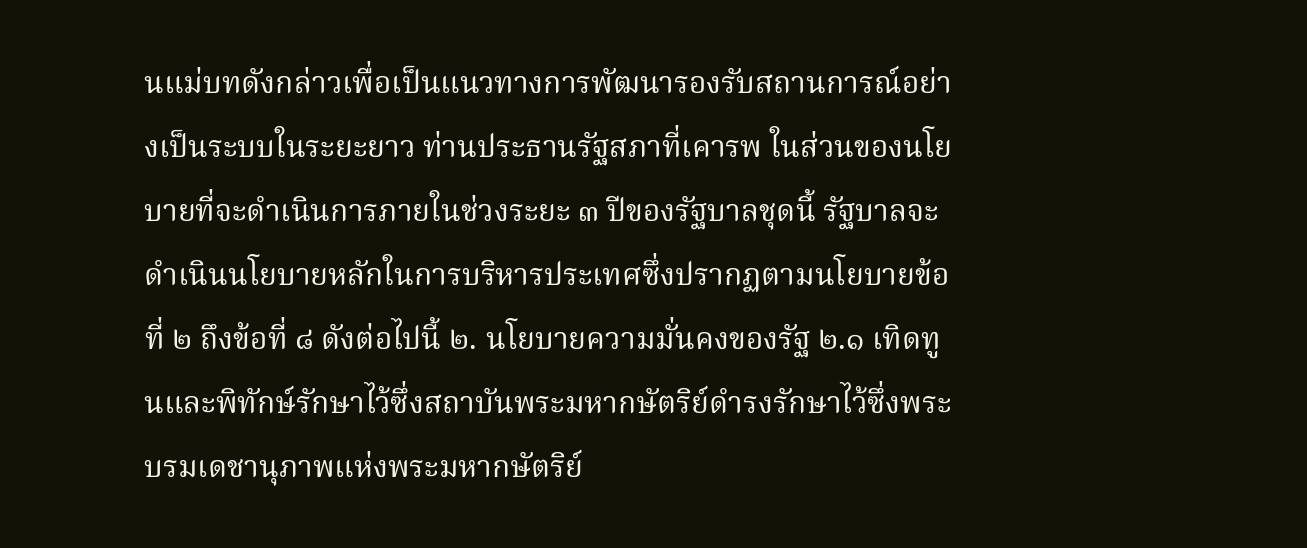นแม่บทดังกล่าวเพื่อเป็นแนวทางการพัฒนารองรับสถานการณ์อย่างเป็นระบบในระยะยาว ท่านประธานรัฐสภาที่เคารพ ในส่วนของนโยบายที่จะดำเนินการภายในช่วงระยะ ๓ ปีของรัฐบาลชุดนี้ รัฐบาลจะดำเนินนโยบายหลักในการบริหารประเทศซึ่งปรากฏตามนโยบายข้อที่ ๒ ถึงข้อที่ ๘ ดังต่อไปนี้ ๒. นโยบายความมั่นคงของรัฐ ๒.๑ เทิดทูนและพิทักษ์รักษาไว้ซึ่งสถาบันพระมหากษัตริย์ดำรงรักษาไว้ซึ่งพระบรมเดชานุภาพแห่งพระมหากษัตริย์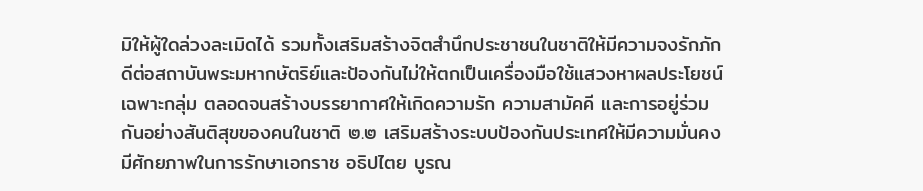มิให้ผู้ใดล่วงละเมิดได้ รวมทั้งเสริมสร้างจิตสำนึกประชาชนในชาติให้มีความจงรักภักดีต่อสถาบันพระมหากษัตริย์และป้องกันไม่ให้ตกเป็นเครื่องมือใช้แสวงหาผลประโยชน์เฉพาะกลุ่ม ตลอดจนสร้างบรรยากาศให้เกิดความรัก ความสามัคคี และการอยู่ร่วมกันอย่างสันติสุขของคนในชาติ ๒.๒ เสริมสร้างระบบป้องกันประเทศให้มีความมั่นคง มีศักยภาพในการรักษาเอกราช อธิปไตย บูรณ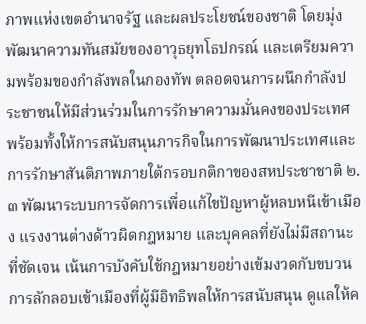ภาพแห่งเขตอำนาจรัฐ และผลประโยชน์ของชาติ โดยมุ่งพัฒนาความทันสมัยของอาวุธยุทโธปกรณ์ และเตรียมความพร้อมของกำลังพลในกองทัพ ตลอดจนการผนึกกำลังประชาชนให้มีส่วนร่วมในการรักษาความมั่นคงของประเทศ พร้อมทั้งให้การสนับสนุนภารกิจในการพัฒนาประเทศและการรักษาสันติภาพภายใต้กรอบกติกาของสหประชาชาติ ๒.๓ พัฒนาระบบการจัดการเพื่อแก้ไขปัญหาผู้หลบหนีเข้าเมือง แรงงานต่างด้าวผิดกฎหมาย และบุคคลที่ยังไม่มีสถานะที่ชัดเจน เน้นการบังคับใช้กฎหมายอย่างเข้มงวดกับขบวนการลักลอบเข้าเมืองที่ผู้มีอิทธิพลให้การสนับสนุน ดูแลให้ค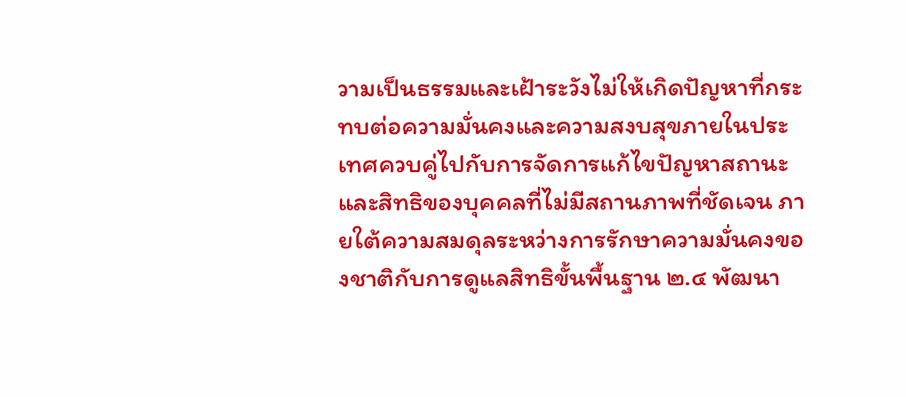วามเป็นธรรมและเฝ้าระวังไม่ให้เกิดปัญหาที่กระทบต่อความมั่นคงและความสงบสุขภายในประเทศควบคู่ไปกับการจัดการแก้ไขปัญหาสถานะและสิทธิของบุคคลที่ไม่มีสถานภาพที่ชัดเจน ภายใต้ความสมดุลระหว่างการรักษาความมั่นคงของชาติกับการดูแลสิทธิขั้นพื้นฐาน ๒.๔ พัฒนา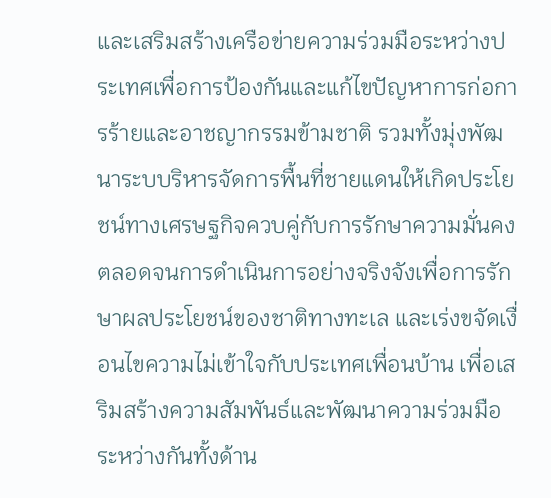และเสริมสร้างเครือข่ายความร่วมมือระหว่างประเทศเพื่อการป้องกันและแก้ไขปัญหาการก่อการร้ายและอาชญากรรมข้ามชาติ รวมทั้งมุ่งพัฒนาระบบริหารจัดการพื้นที่ชายแดนให้เกิดประโยชน์ทางเศรษฐกิจควบคู่กับการรักษาความมั่นคง ตลอดจนการดำเนินการอย่างจริงจังเพื่อการรักษาผลประโยชน์ของชาติทางทะเล และเร่งขจัดเงื่อนไขความไม่เข้าใจกับประเทศเพื่อนบ้าน เพื่อเสริมสร้างความสัมพันธ์และพัฒนาความร่วมมือระหว่างกันทั้งด้าน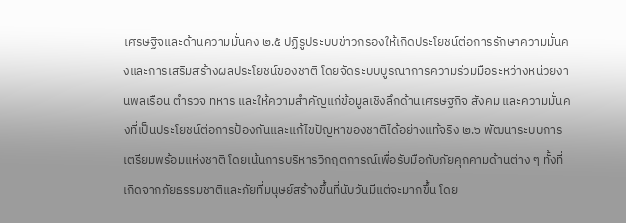เศรษฐิจและด้านความมั่นคง ๒.๕ ปฏิรูประบบข่าวกรองให้เกิดประโยชน์ต่อการรักษาความมั่นคงและการเสริมสร้างผลประโยชน์ของชาติ โดยจัดระบบบูรณาการความร่วมมือระหว่างหน่วยงานพลเรือน ตำรวจ ทหาร และให้ความสำคัญแก่ข้อมูลเชิงลึกด้านเศรษฐกิจ สังคม และความมั่นคงที่เป็นประโยชน์ต่อการป้องกันและแก้ไขปัญหาของชาติได้อย่างแท้จริง ๒.๖ พัฒนาระบบการเตรียมพร้อมแห่งชาติ โดยเน้นการบริหารวิกฤตการณ์เพื่อรับมือกับภัยคุกคามด้านต่าง ๆ ทั้งที่เกิดจากภัยธรรมชาติและภัยที่มนุษย์สร้างขึ้นที่นับวันมีแต่จะมากขึ้น โดย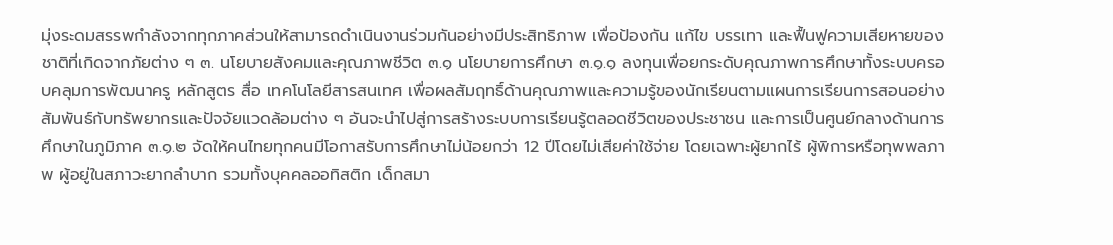มุ่งระดมสรรพกำลังจากทุกภาคส่วนให้สามารถดำเนินงานร่วมกันอย่างมีประสิทธิภาพ เพื่อป้องกัน แก้ไข บรรเทา และฟื้นฟูความเสียหายของชาติที่เกิดจากภัยต่าง ๆ ๓. นโยบายสังคมและคุณภาพชีวิต ๓.๑ นโยบายการศึกษา ๓.๑.๑ ลงทุนเพื่อยกระดับคุณภาพการศึกษาทั้งระบบครอบคลุมการพัฒนาครู หลักสูตร สื่อ เทคโนโลยีสารสนเทศ เพื่อผลสัมฤทธิ์ด้านคุณภาพและความรู้ของนักเรียนตามแผนการเรียนการสอนอย่างสัมพันธ์กับทรัพยากรและปัจจัยแวดล้อมต่าง ๆ อันจะนำไปสู่การสร้างระบบการเรียนรู้ตลอดชีวิตของประชาชน และการเป็นศูนย์กลางด้านการศึกษาในภูมิภาค ๓.๑.๒ จัดให้คนไทยทุกคนมีโอกาสรับการศึกษาไม่น้อยกว่า 12 ปีโดยไม่เสียค่าใช้จ่าย โดยเฉพาะผู้ยากไร้ ผู้พิการหรือทุพพลภาพ ผู้อยู่ในสภาวะยากลำบาก รวมทั้งบุคคลออทิสติก เด็กสมา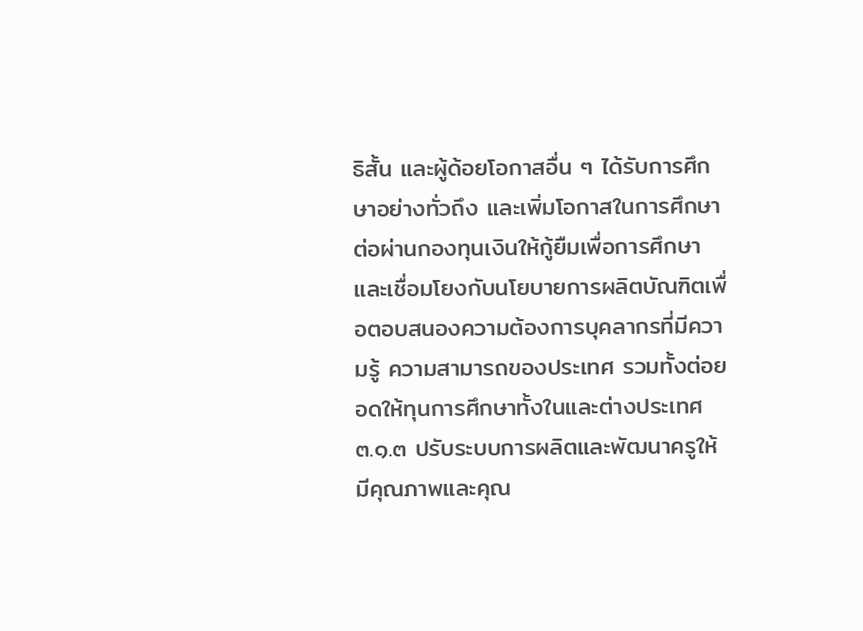ธิสั้น และผู้ด้อยโอกาสอื่น ๆ ได้รับการศึกษาอย่างทั่วถึง และเพิ่มโอกาสในการศึกษาต่อผ่านกองทุนเงินให้กู้ยืมเพื่อการศึกษาและเชื่อมโยงกับนโยบายการผลิตบัณฑิตเพื่อตอบสนองความต้องการบุคลากรที่มีความรู้ ความสามารถของประเทศ รวมทั้งต่อยอดให้ทุนการศึกษาทั้งในและต่างประเทศ ๓.๑.๓ ปรับระบบการผลิตและพัฒนาครูให้มีคุณภาพและคุณ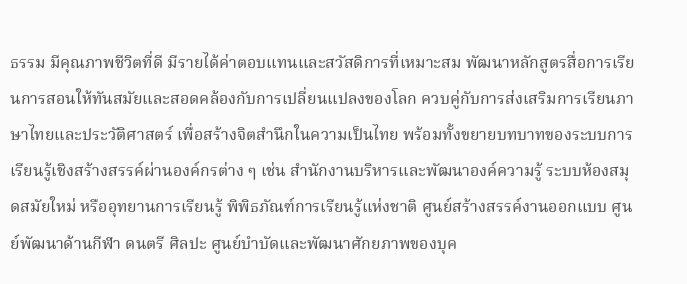ธรรม มีคุณภาพชีวิตที่ดี มีรายได้ค่าตอบแทนและสวัสดิการที่เหมาะสม พัฒนาหลักสูตรสื่อการเรียนการสอนให้ทันสมัยและสอดคล้องกับการเปลี่ยนแปลงของโลก ควบคู่กับการส่งเสริมการเรียนภาษาไทยและประวัติศาสตร์ เพื่อสร้างจิตสำนึกในความเป็นไทย พร้อมทั้งขยายบทบาทของระบบการเรียนรู้เชิงสร้างสรรค์ผ่านองค์กรต่าง ๆ เช่น สำนักงานบริหารและพัฒนาองค์ความรู้ ระบบห้องสมุดสมัยใหม่ หรืออุทยานการเรียนรู้ พิพิธภัณฑ์การเรียนรู้แห่งชาติ ศูนย์สร้างสรรค์งานออกแบบ ศูนย์พัฒนาด้านกีฬา ดนตรี ศิลปะ ศูนย์บำบัดและพัฒนาศักยภาพของบุค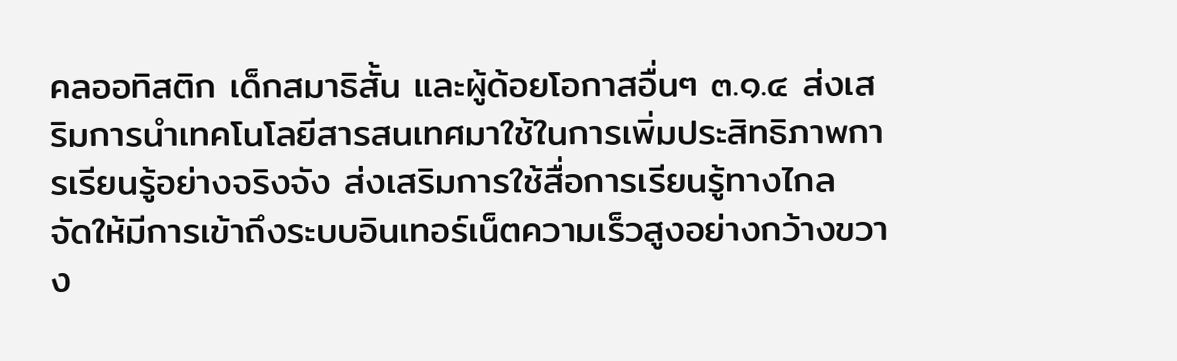คลออทิสติก เด็กสมาธิสั้น และผู้ด้อยโอกาสอื่นๆ ๓.๑.๔ ส่งเสริมการนำเทคโนโลยีสารสนเทศมาใช้ในการเพิ่มประสิทธิภาพการเรียนรู้อย่างจริงจัง ส่งเสริมการใช้สื่อการเรียนรู้ทางไกล จัดให้มีการเข้าถึงระบบอินเทอร์เน็ตความเร็วสูงอย่างกว้างขวาง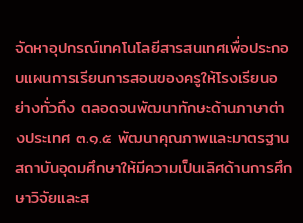จัดหาอุปกรณ์เทคโนโลยีสารสนเทศเพื่อประกอบแผนการเรียนการสอนของครูให้โรงเรียนอย่างทั่วถึง ตลอดจนพัฒนาทักษะด้านภาษาต่างประเทศ ๓.๑.๕ พัฒนาคุณภาพและมาตรฐานสถาบันอุดมศึกษาให้มีความเป็นเลิศด้านการศึกษาวิจัยและส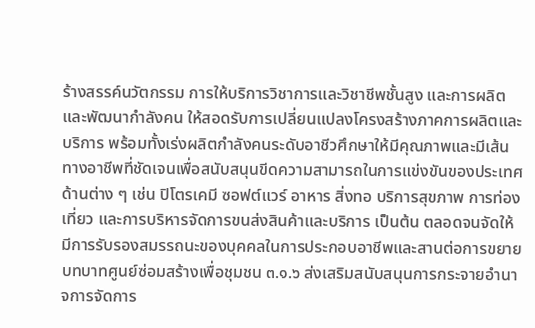ร้างสรรค์นวัตกรรม การให้บริการวิชาการและวิชาชีพชั้นสูง และการผลิตและพัฒนากำลังคน ให้สอดรับการเปลี่ยนแปลงโครงสร้างภาคการผลิตและบริการ พร้อมทั้งเร่งผลิตกำลังคนระดับอาชีวศึกษาให้มีคุณภาพและมีเส้นทางอาชีพที่ชัดเจนเพื่อสนับสนุนขีดความสามารถในการแข่งขันของประเทศด้านต่าง ๆ เช่น ปิโตรเคมี ซอฟต์แวร์ อาหาร สิ่งทอ บริการสุขภาพ การท่องเที่ยว และการบริหารจัดการขนส่งสินค้าและบริการ เป็นต้น ตลอดจนจัดให้มีการรับรองสมรรถนะของบุคคลในการประกอบอาชีพและสานต่อการขยายบทบาทศูนย์ซ่อมสร้างเพื่อชุมชน ๓.๑.๖ ส่งเสริมสนับสนุนการกระจายอำนาจการจัดการ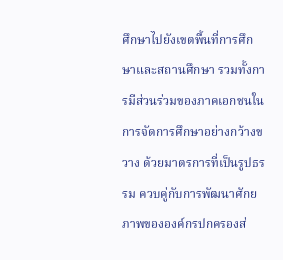ศึกษาไปยังเขตพื้นที่การศึกษาและสถานศึกษา รวมทั้งการมีส่วนร่วมของภาคเอกชนในการจัดการศึกษาอย่างกว้างขวาง ด้วยมาตรการที่เป็นรูปธรรม ควบคู่กับการพัฒนาศักยภาพขององค์กรปกครองส่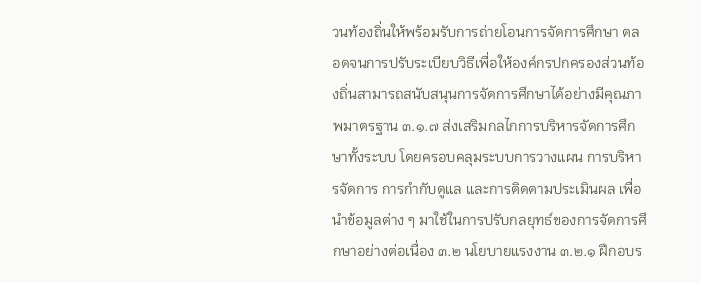วนท้องถิ่นให้พร้อมรับการถ่ายโอนการจัดการศึกษา ตลอดจนการปรับระเบียบวิธีเพื่อให้องค์กรปกครองส่วนท้องถิ่นสามารถสนับสนุนการจัดการศึกษาได้อย่างมีคุณภาพมาตรฐาน ๓.๑.๗ ส่งเสริมกลไกการบริหารจัดการศึกษาทั้งระบบ โดยครอบคลุมระบบการวางแผน การบริหารจัดการ การกำกับดูแล และการติดตามประเมินผล เพื่อนำข้อมูลต่าง ๆ มาใช้ในการปรับกลยุทธ์ของการจัดการศึกษาอย่างต่อเนื่อง ๓.๒ นโยบายแรงงาน ๓.๒.๑ ฝึกอบร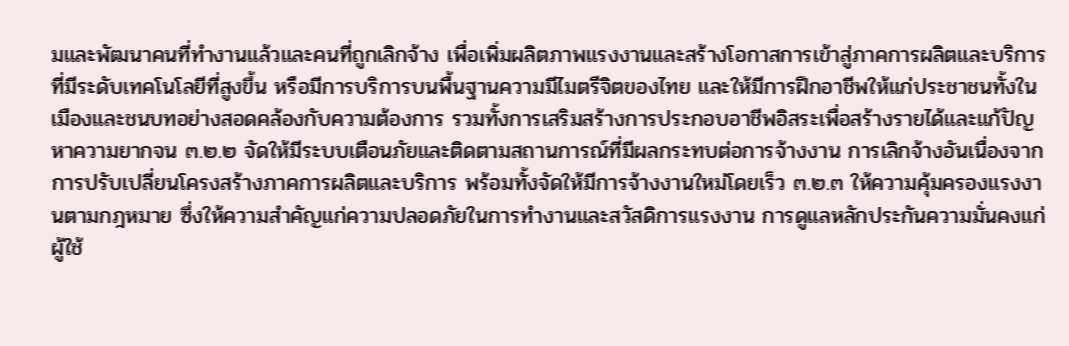มและพัฒนาคนที่ทำงานแล้วและคนที่ถูกเลิกจ้าง เพื่อเพิ่มผลิตภาพแรงงานและสร้างโอกาสการเข้าสู่ภาคการผลิตและบริการที่มีระดับเทคโนโลยีที่สูงขึ้น หรือมีการบริการบนพื้นฐานความมีไมตรีจิตของไทย และให้มีการฝึกอาชีพให้แก่ประชาชนทั้งในเมืองและชนบทอย่างสอดคล้องกับความต้องการ รวมทั้งการเสริมสร้างการประกอบอาชีพอิสระเพื่อสร้างรายได้และแก้ปัญหาความยากจน ๓.๒.๒ จัดให้มีระบบเตือนภัยและติดตามสถานการณ์ที่มีผลกระทบต่อการจ้างงาน การเลิกจ้างอันเนื่องจากการปรับเปลี่ยนโครงสร้างภาคการผลิตและบริการ พร้อมทั้งจัดให้มีการจ้างงานใหม่โดยเร็ว ๓.๒.๓ ให้ความคุ้มครองแรงงานตามกฎหมาย ซึ่งให้ความสำคัญแก่ความปลอดภัยในการทำงานและสวัสดิการแรงงาน การดูแลหลักประกันความมั่นคงแก่ผู้ใช้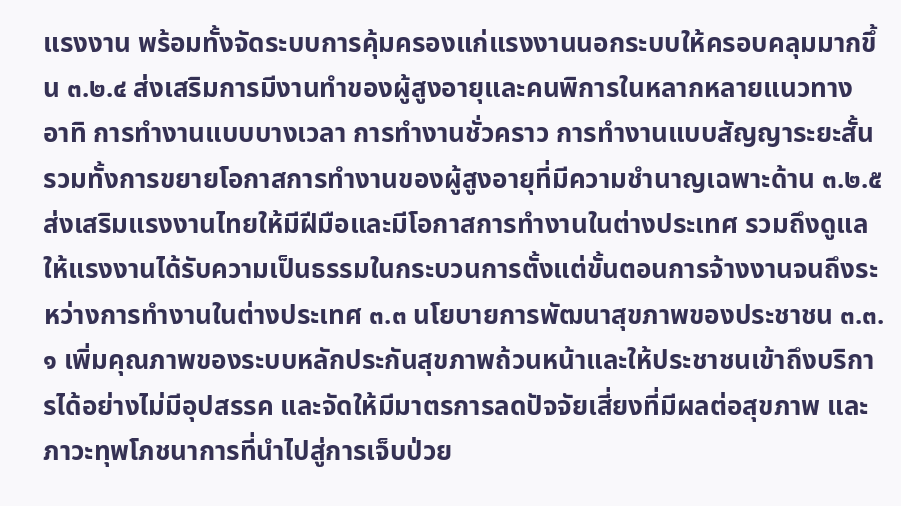แรงงาน พร้อมทั้งจัดระบบการคุ้มครองแก่แรงงานนอกระบบให้ครอบคลุมมากขึ้น ๓.๒.๔ ส่งเสริมการมีงานทำของผู้สูงอายุและคนพิการในหลากหลายแนวทาง อาทิ การทำงานแบบบางเวลา การทำงานชั่วคราว การทำงานแบบสัญญาระยะสั้น รวมทั้งการขยายโอกาสการทำงานของผู้สูงอายุที่มีความชำนาญเฉพาะด้าน ๓.๒.๕ ส่งเสริมแรงงานไทยให้มีฝีมือและมีโอกาสการทำงานในต่างประเทศ รวมถึงดูแลให้แรงงานได้รับความเป็นธรรมในกระบวนการตั้งแต่ขั้นตอนการจ้างงานจนถึงระหว่างการทำงานในต่างประเทศ ๓.๓ นโยบายการพัฒนาสุขภาพของประชาชน ๓.๓.๑ เพิ่มคุณภาพของระบบหลักประกันสุขภาพถ้วนหน้าและให้ประชาชนเข้าถึงบริการได้อย่างไม่มีอุปสรรค และจัดให้มีมาตรการลดปัจจัยเสี่ยงที่มีผลต่อสุขภาพ และภาวะทุพโภชนาการที่นำไปสู่การเจ็บป่วย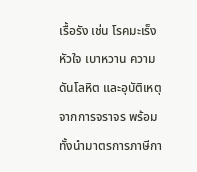เรื้อรัง เช่น โรคมะเร็ง หัวใจ เบาหวาน ความดันโลหิต และอุบัติเหตุจากการจราจร พร้อมทั้งนำมาตรการภาษีกา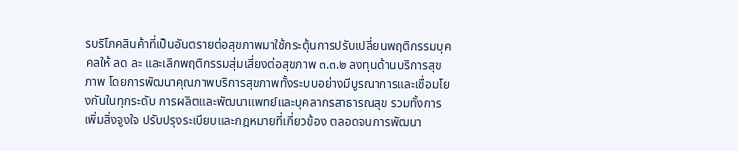รบริโภคสินค้าที่เป็นอันตรายต่อสุขภาพมาใช้กระตุ้นการปรับเปลี่ยนพฤติกรรมบุคคลให้ ลด ละ และเลิกพฤติกรรมสุ่มเสี่ยงต่อสุขภาพ ๓.๓.๒ ลงทุนด้านบริการสุขภาพ โดยการพัฒนาคุณภาพบริการสุขภาพทั้งระบบอย่างมีบูรณาการและเชื่อมโยงกันในทุกระดับ การผลิตและพัฒนาแพทย์และบุคลากรสาธารณสุข รวมทั้งการเพิ่มสิ่งจูงใจ ปรับปรุงระเบียบและกฎหมายที่เกี่ยวข้อง ตลอดจนการพัฒนา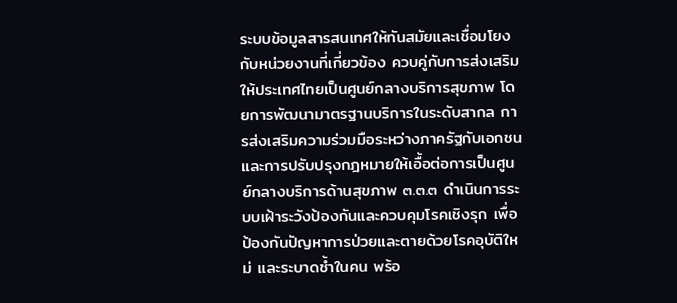ระบบข้อมูลสารสนเทศให้ทันสมัยและเชื่อมโยงกับหน่วยงานที่เกี่ยวข้อง ควบคู่กับการส่งเสริมให้ประเทศไทยเป็นศูนย์กลางบริการสุขภาพ โดยการพัฒนามาตรฐานบริการในระดับสากล การส่งเสริมความร่วมมือระหว่างภาครัฐกับเอกชน และการปรับปรุงกฎหมายให้เอื้อต่อการเป็นศูนย์กลางบริการด้านสุขภาพ ๓.๓.๓ ดำเนินการระบบเฝ้าระวังป้องกันและควบคุมโรคเชิงรุก เพื่อป้องกันปัญหาการป่วยและตายด้วยโรคอุบัติใหม่ และระบาดซ้ำในคน พร้อ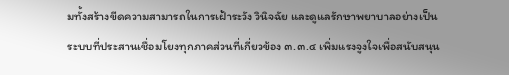มทั้งสร้างขีดความสามารถในการเฝ้าระวัง วินิจฉัย และดูแลรักษาพยาบาลอย่างเป็นระบบที่ประสานเชื่อมโยงทุกภาคส่วนที่เกี่ยวข้อง ๓.๓.๔ เพิ่มแรงจูงใจเพื่อสนับสนุน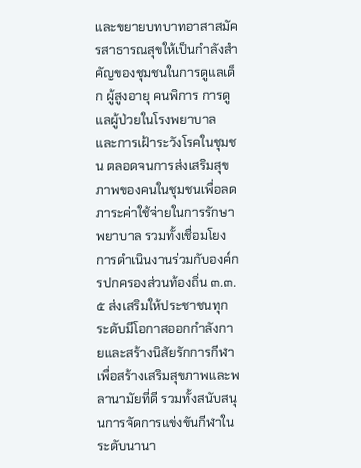และขยายบทบาทอาสาสมัครสาธารณสุขให้เป็นกำลังสำคัญของชุมชนในการดูแลเด็ก ผู้สูงอายุ คนพิการ การดูแลผู้ป่วยในโรงพยาบาล และการเฝ้าระวังโรคในชุมชน ตลอดจนการส่งเสริมสุขภาพของคนในชุมชนเพื่อลดภาระค่าใช้จ่ายในการรักษาพยาบาล รวมทั้งเชื่อมโยงการดำเนินงานร่วมกับองค์กรปกครองส่วนท้องถิ่น ๓.๓.๕ ส่งเสริมให้ประชาชนทุกระดับมีโอกาสออกกำลังกายและสร้างนิสัยรักการกีฬา เพื่อสร้างเสริมสุขภาพและพลานามัยที่ดี รวมทั้งสนับสนุนการจัดการแข่งขันกีฬาในระดับนานา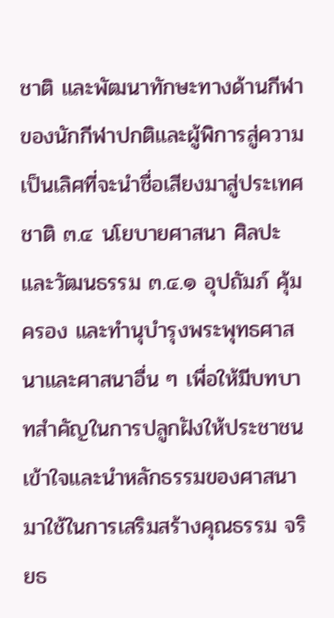ชาติ และพัฒนาทักษะทางด้านกีฬาของนักกีฬาปกติและผู้พิการสู่ความเป็นเลิศที่จะนำชื่อเสียงมาสู่ประเทศชาติ ๓.๔ นโยบายศาสนา ศิลปะ และวัฒนธรรม ๓.๔.๑ อุปถัมภ์ คุ้มครอง และทำนุบำรุงพระพุทธศาสนาและศาสนาอื่น ๆ เพื่อให้มีบทบาทสำคัญในการปลูกฝังให้ประชาชนเข้าใจและนำหลักธรรมของศาสนามาใช้ในการเสริมสร้างคุณธรรม จริยธ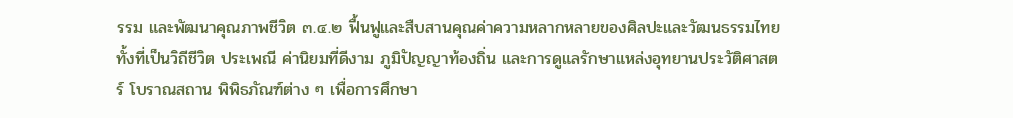รรม และพัฒนาคุณภาพชีวิต ๓.๔.๒ ฟื้นฟูและสืบสานคุณค่าความหลากหลายของศิลปะและวัฒนธรรมไทยทั้งที่เป็นวิถีชีวิต ประเพณี ค่านิยมที่ดีงาม ภูมิปัญญาท้องถิ่น และการดูแลรักษาแหล่งอุทยานประวัติศาสตร์ โบราณสถาน พิพิธภัณฑ์ต่าง ๆ เพื่อการศึกษา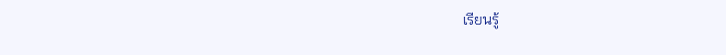เรียนรู้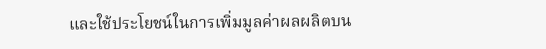และใช้ประโยชน์ในการเพิ่มมูลค่าผลผลิตบน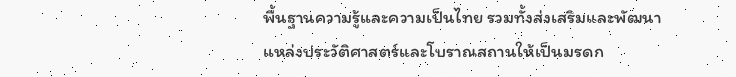พื้นฐานความรู้และความเป็นไทย รวมทั้งส่งเสริมและพัฒนาแหล่งประวัติศาสตร์และโบราณสถานให้เป็นมรดก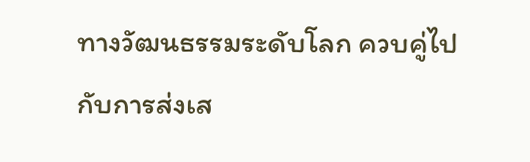ทางวัฒนธรรมระดับโลก ควบคู่ไปกับการส่งเส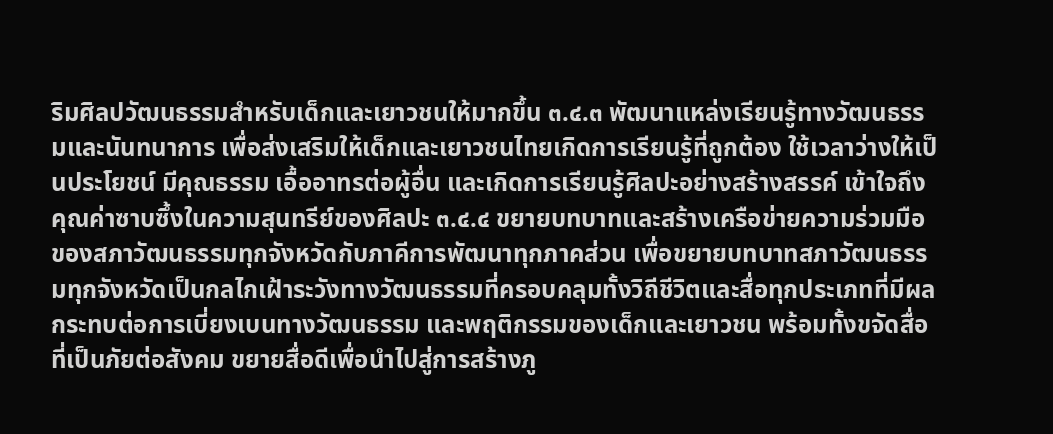ริมศิลปวัฒนธรรมสำหรับเด็กและเยาวชนให้มากขึ้น ๓.๔.๓ พัฒนาแหล่งเรียนรู้ทางวัฒนธรรมและนันทนาการ เพื่อส่งเสริมให้เด็กและเยาวชนไทยเกิดการเรียนรู้ที่ถูกต้อง ใช้เวลาว่างให้เป็นประโยชน์ มีคุณธรรม เอื้ออาทรต่อผู้อื่น และเกิดการเรียนรู้ศิลปะอย่างสร้างสรรค์ เข้าใจถึงคุณค่าซาบซึ้งในความสุนทรีย์ของศิลปะ ๓.๔.๔ ขยายบทบาทและสร้างเครือข่ายความร่วมมือของสภาวัฒนธรรมทุกจังหวัดกับภาคีการพัฒนาทุกภาคส่วน เพื่อขยายบทบาทสภาวัฒนธรรมทุกจังหวัดเป็นกลไกเฝ้าระวังทางวัฒนธรรมที่ครอบคลุมทั้งวิถีชีวิตและสื่อทุกประเภทที่มีผลกระทบต่อการเบี่ยงเบนทางวัฒนธรรม และพฤติกรรมของเด็กและเยาวชน พร้อมทั้งขจัดสื่อที่เป็นภัยต่อสังคม ขยายสื่อดีเพื่อนำไปสู่การสร้างภู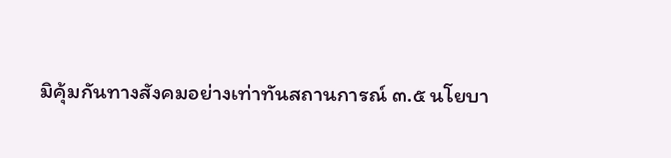มิคุ้มกันทางสังคมอย่างเท่าทันสถานการณ์ ๓.๕ นโยบา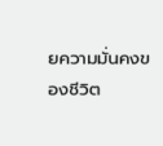ยความมั่นคงของชีวิต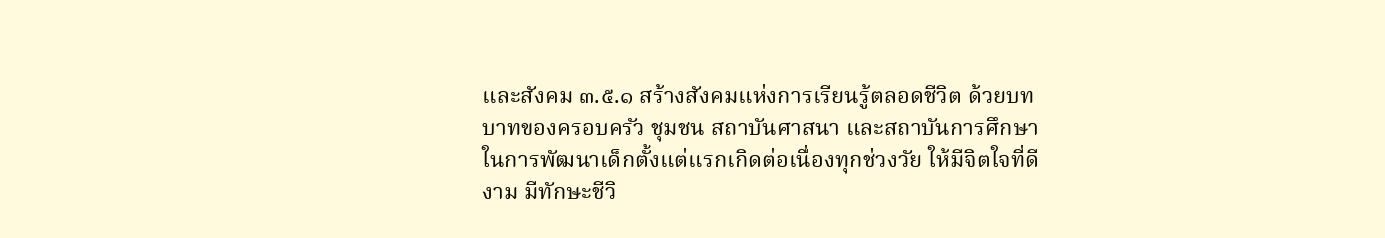และสังคม ๓.๕.๑ สร้างสังคมแห่งการเรียนรู้ตลอดชีวิต ด้วยบทบาทของครอบครัว ชุมชน สถาบันศาสนา และสถาบันการศึกษา ในการพัฒนาเด็กตั้งแต่แรกเกิดต่อเนื่องทุกช่วงวัย ให้มีจิตใจที่ดีงาม มีทักษะชีวิ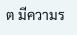ต มีความร